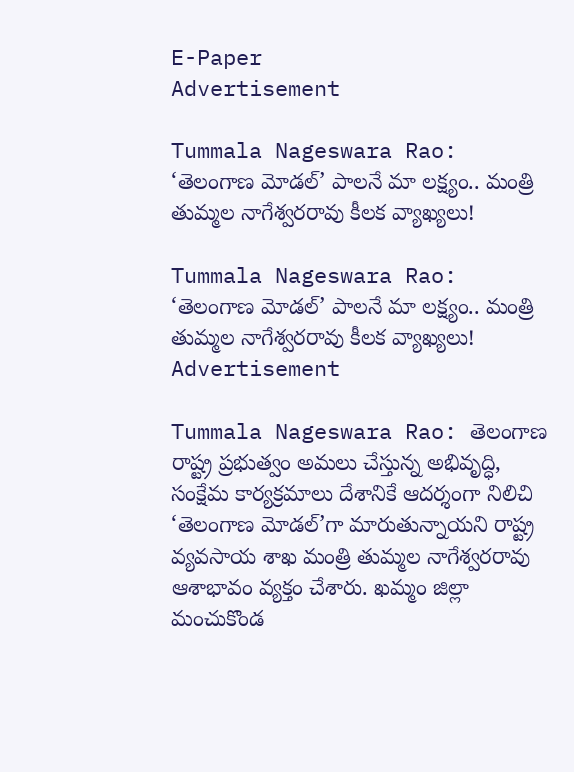E-Paper
Advertisement

Tummala Nageswara Rao: ‘తెలంగాణ మోడల్’ పాలనే మా లక్ష్యం.. మంత్రి తుమ్మల నాగేశ్వరరావు కీలక వ్యాఖ్యలు!

Tummala Nageswara Rao: ‘తెలంగాణ మోడల్’ పాలనే మా లక్ష్యం.. మంత్రి తుమ్మల నాగేశ్వరరావు కీలక వ్యాఖ్యలు!
Advertisement

Tummala Nageswara Rao: తెలంగాణ రాష్ట్ర ప్రభుత్వం అమలు చేస్తున్న అభివృద్ధి, సంక్షేమ కార్యక్రమాలు దేశానికే ఆదర్శంగా నిలిచి ‘తెలంగాణ మోడల్’గా మారుతున్నాయని రాష్ట్ర వ్యవసాయ శాఖ మంత్రి తుమ్మల నాగేశ్వరరావు ఆశాభావం వ్యక్తం చేశారు. ఖమ్మం జిల్లా మంచుకొండ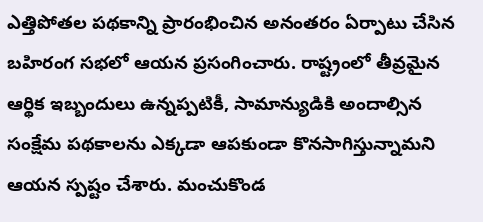ఎత్తిపోతల పథకాన్ని ప్రారంభించిన అనంతరం ఏర్పాటు చేసిన బహిరంగ సభలో ఆయన ప్రసంగించారు. రాష్ట్రంలో తీవ్రమైన ఆర్థిక ఇబ్బందులు ఉన్నప్పటికీ, సామాన్యుడికి అందాల్సిన సంక్షేమ పథకాలను ఎక్కడా ఆపకుండా కొనసాగిస్తున్నామని ఆయన స్పష్టం చేశారు. మంచుకొండ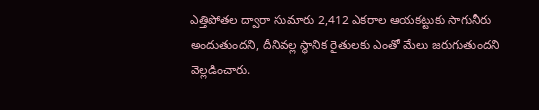ఎత్తిపోతల ద్వారా సుమారు 2,412 ఎకరాల ఆయకట్టుకు సాగునీరు అందుతుందని, దీనివల్ల స్థానిక రైతులకు ఎంతో మేలు జరుగుతుందని వెల్లడించారు.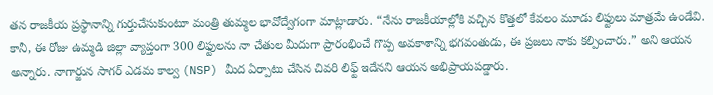తన రాజకీయ ప్రస్థానాన్ని గుర్తుచేసుకుంటూ మంత్రి తుమ్మల భావోద్వేగంగా మాట్లాడారు. “నేను రాజకీయాల్లోకి వచ్చిన కొత్తలో కేవలం మూడు లిఫ్టులు మాత్రమే ఉండేవి. కానీ, ఈ రోజు ఉమ్మడి జిల్లా వ్యాప్తంగా 300 లిఫ్టులను నా చేతుల మీదుగా ప్రారంభించే గొప్ప అవకాశాన్ని భగవంతుడు, ఈ ప్రజలు నాకు కల్పించారు.” అని ఆయన అన్నారు. నాగార్జున సాగర్ ఎడమ కాల్వ (NSP) మీద ఏర్పాటు చేసిన చివరి లిఫ్ట్ ఇదేనని ఆయన అభిప్రాయపడ్డారు.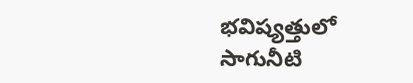భవిష్యత్తులో సాగునీటి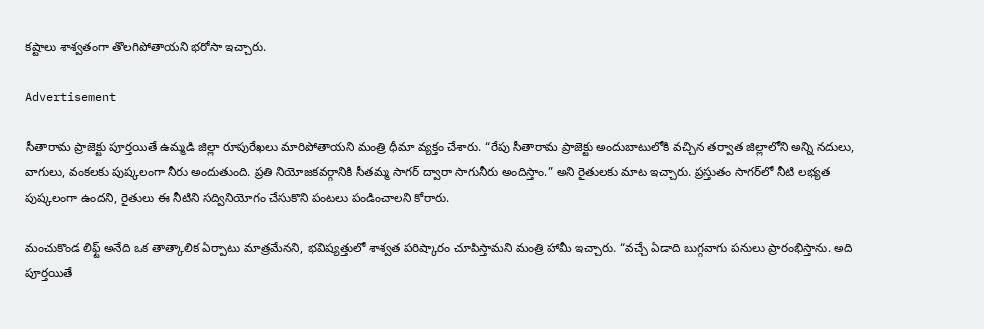కష్టాలు శాశ్వతంగా తొలగిపోతాయని భరోసా ఇచ్చారు.

Advertisement

సీతారామ ప్రాజెక్టు పూర్తయితే ఉమ్మడి జిల్లా రూపురేఖలు మారిపోతాయని మంత్రి ధీమా వ్యక్తం చేశారు. “రేపు సీతారామ ప్రాజెక్టు అందుబాటులోకి వచ్చిన తర్వాత జిల్లాలోని అన్ని నదులు, వాగులు, వంకలకు పుష్కలంగా నీరు అందుతుంది. ప్రతి నియోజకవర్గానికి సీతమ్మ సాగర్ ద్వారా సాగునీరు అందిస్తాం.” అని రైతులకు మాట ఇచ్చారు. ప్రస్తుతం సాగర్‌లో నీటి లభ్యత పుష్కలంగా ఉందని, రైతులు ఈ నీటిని సద్వినియోగం చేసుకొని పంటలు పండించాలని కోరారు.

మంచుకొండ లిఫ్ట్ అనేది ఒక తాత్కాలిక ఏర్పాటు మాత్రమేనని, భవిష్యత్తులో శాశ్వత పరిష్కారం చూపిస్తామని మంత్రి హామీ ఇచ్చారు. “వచ్చే ఏడాది బుగ్గవాగు పనులు ప్రారంభిస్తాను. అది పూర్తయితే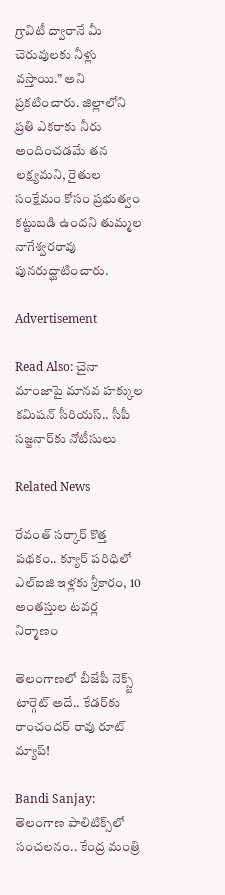గ్రావిటీ ద్వారానే మీ చెరువులకు నీళ్లు వస్తాయి.” అని ప్రకటించారు. జిల్లాలోని ప్రతి ఎకరాకు నీరు అందించడమే తన లక్ష్యమని, రైతుల సంక్షేమం కోసం ప్రభుత్వం కట్టుబడి ఉందని తుమ్మల నాగేశ్వరరావు పునరుద్ఘాటించారు.

Advertisement

Read Also: చైనా మాంజాపై మానవ హక్కుల కమిషన్ సీరియస్.. సీపీ సజ్జనార్‌కు నోటీసులు

Related News

రేవంత్ సర్కార్ కొత్త పథకం.. క్యూర్ పరిధిలో ఎల్ఐజి ఇళ్లకు శ్రీకారం, 10 అంతస్తుల టవర్ల నిర్మాణం

తెలంగాణలో బీజేపీ నెక్స్ట్ టార్గెట్ అదే.. కేడర్‌కు రాంచందర్ రావు రూట్ మ్యాప్!

Bandi Sanjay: తెలంగాణ పాలిటిక్స్‌లో సంచలనం.. కేంద్ర మంత్రి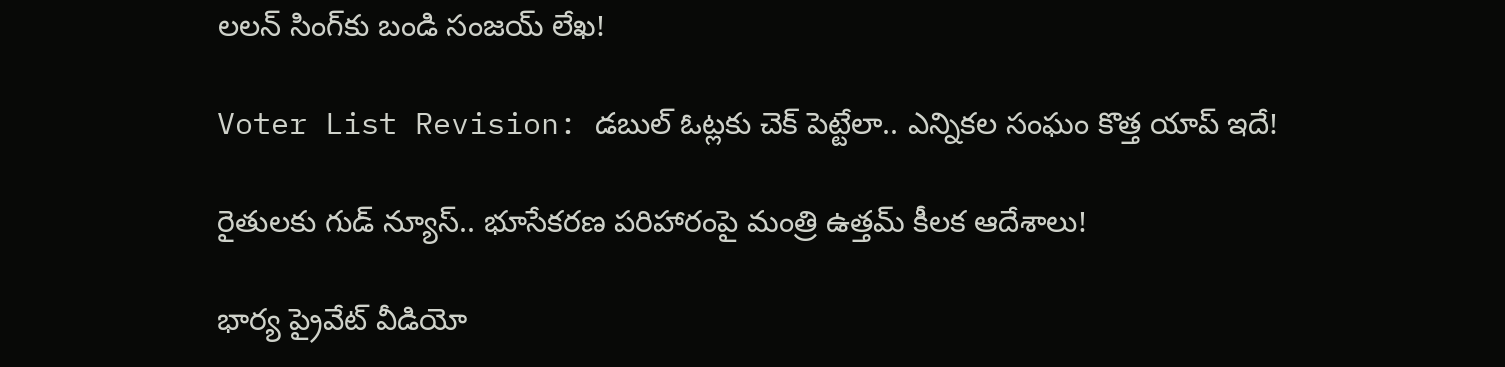లలన్ సింగ్‌కు బండి సంజయ్ లేఖ!

Voter List Revision: డబుల్ ఓట్లకు చెక్ పెట్టేలా.. ఎన్నికల సంఘం కొత్త యాప్ ఇదే!

రైతులకు గుడ్ న్యూస్.. భూసేకరణ పరిహారంపై మంత్రి ఉత్తమ్ కీలక ఆదేశాలు!

భార్య ప్రైవేట్ వీడియో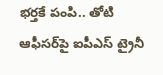భర్తకే పంపి.. తోటి ఆఫీసర్‌పై ఐపీఎస్ ట్రైనీ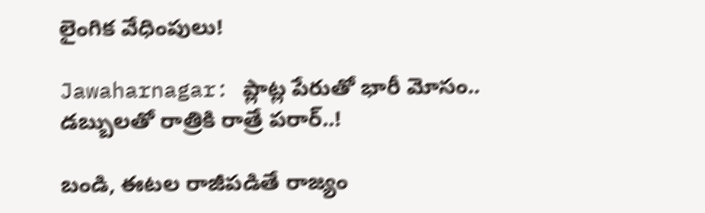లైంగిక వేధింపులు!

Jawaharnagar: ప్లాట్ల పేరుతో భారీ మోసం.. డబ్బులతో రాత్రికి రాత్రే పరార్..!

బండి, ఈటల రాజీపడితే రాజ్యం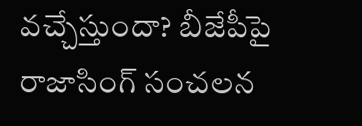వచ్చేస్తుందా? బీజేపీపై రాజాసింగ్ సంచలన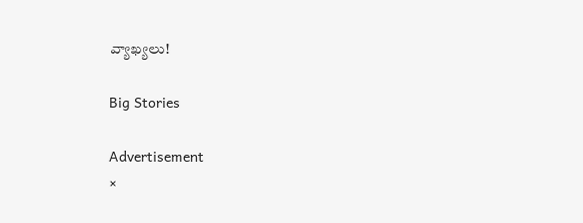వ్యాఖ్యలు!

Big Stories

Advertisement
×